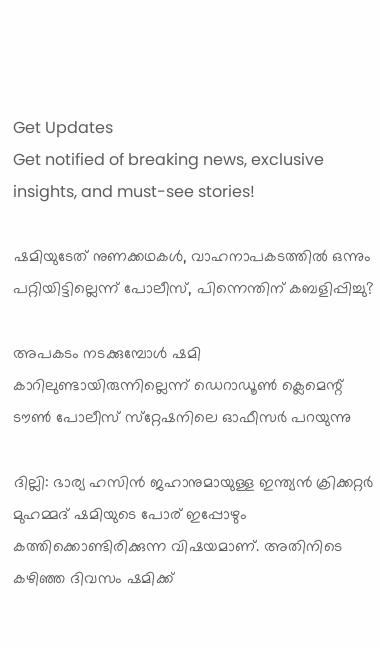Get Updates
Get notified of breaking news, exclusive insights, and must-see stories!

ഷമിയുടേത് നുണക്കഥകള്‍, വാഹനാപകടത്തില്‍ ഒന്നും പറ്റിയിട്ടില്ലെന്ന് പോലീസ്, പിന്നെന്തിന് കബളിപ്പിച്ചു?

അപകടം നടക്കുമ്പോള്‍ ഷമി കാറിലുണ്ടായിരുന്നില്ലെന്ന് ഡെറാഡൂണ്‍ ക്ലെമെന്റ് ടൗണ്‍ പോലീസ് സ്‌റ്റേഷനിലെ ഓഫീസര്‍ പറയുന്നു

ദില്ലി: ഭാര്യ ഹസിന്‍ ജഹാനുമായുള്ള ഇന്ത്യന്‍ ക്രിക്കറ്റര്‍ മുഹമ്മദ് ഷമിയുടെ പോര് ഇപ്പോഴും കത്തിക്കൊണ്ടിരിക്കുന്ന വിഷയമാണ്. അതിനിടെ കഴിഞ്ഞ ദിവസം ഷമിക്ക്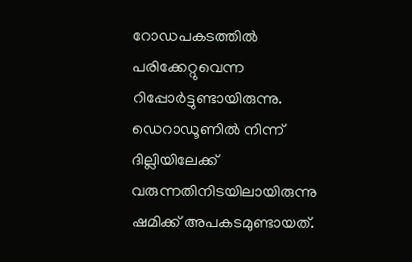റോഡപകടത്തില്‍ പരിക്കേറ്റുവെന്ന റിപ്പോര്‍ട്ടുണ്ടായിരുന്നു. ഡെറാഡൂണില്‍ നിന്ന് ദില്ലിയിലേക്ക് വരുന്നതിനിടയിലായിരുന്നു ഷമിക്ക് അപകടമുണ്ടായത്.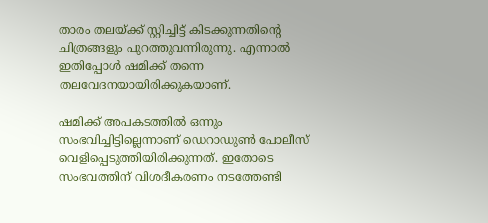താരം തലയ്ക്ക് സ്റ്റിച്ചിട്ട് കിടക്കുന്നതിന്റെ ചിത്രങ്ങളും പുറത്തുവന്നിരുന്നു. എന്നാല്‍ ഇതിപ്പോള്‍ ഷമിക്ക് തന്നെ തലവേദനയായിരിക്കുകയാണ്.

ഷമിക്ക് അപകടത്തില്‍ ഒന്നും സംഭവിച്ചിട്ടില്ലെന്നാണ് ഡെറാഡുണ്‍ പോലീസ് വെളിപ്പെടുത്തിയിരിക്കുന്നത്. ഇതോടെ സംഭവത്തിന് വിശദീകരണം നടത്തേണ്ടി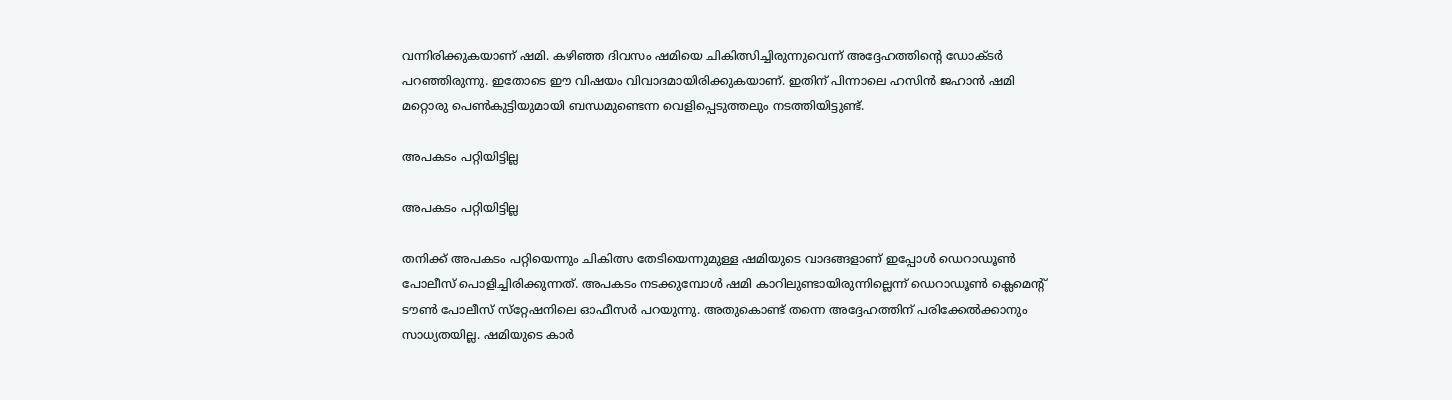വന്നിരിക്കുകയാണ് ഷമി. കഴിഞ്ഞ ദിവസം ഷമിയെ ചികിത്സിച്ചിരുന്നുവെന്ന് അദ്ദേഹത്തിന്റെ ഡോക്ടര്‍ പറഞ്ഞിരുന്നു. ഇതോടെ ഈ വിഷയം വിവാദമായിരിക്കുകയാണ്. ഇതിന് പിന്നാലെ ഹസിന്‍ ജഹാന്‍ ഷമി മറ്റൊരു പെണ്‍കുട്ടിയുമായി ബന്ധമുണ്ടെന്ന വെളിപ്പെടുത്തലും നടത്തിയിട്ടുണ്ട്.

അപകടം പറ്റിയിട്ടില്ല

അപകടം പറ്റിയിട്ടില്ല

തനിക്ക് അപകടം പറ്റിയെന്നും ചികിത്സ തേടിയെന്നുമുള്ള ഷമിയുടെ വാദങ്ങളാണ് ഇപ്പോള്‍ ഡെറാഡൂണ്‍ പോലീസ് പൊളിച്ചിരിക്കുന്നത്. അപകടം നടക്കുമ്പോള്‍ ഷമി കാറിലുണ്ടായിരുന്നില്ലെന്ന് ഡെറാഡൂണ്‍ ക്ലെമെന്റ് ടൗണ്‍ പോലീസ് സ്‌റ്റേഷനിലെ ഓഫീസര്‍ പറയുന്നു. അതുകൊണ്ട് തന്നെ അദ്ദേഹത്തിന് പരിക്കേല്‍ക്കാനും സാധ്യതയില്ല. ഷമിയുടെ കാര്‍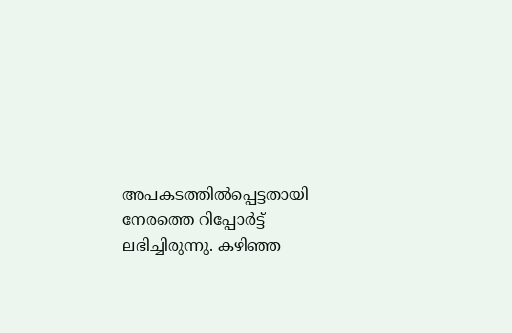അപകടത്തില്‍പ്പെട്ടതായി നേരത്തെ റിപ്പോര്‍ട്ട് ലഭിച്ചിരുന്നു. കഴിഞ്ഞ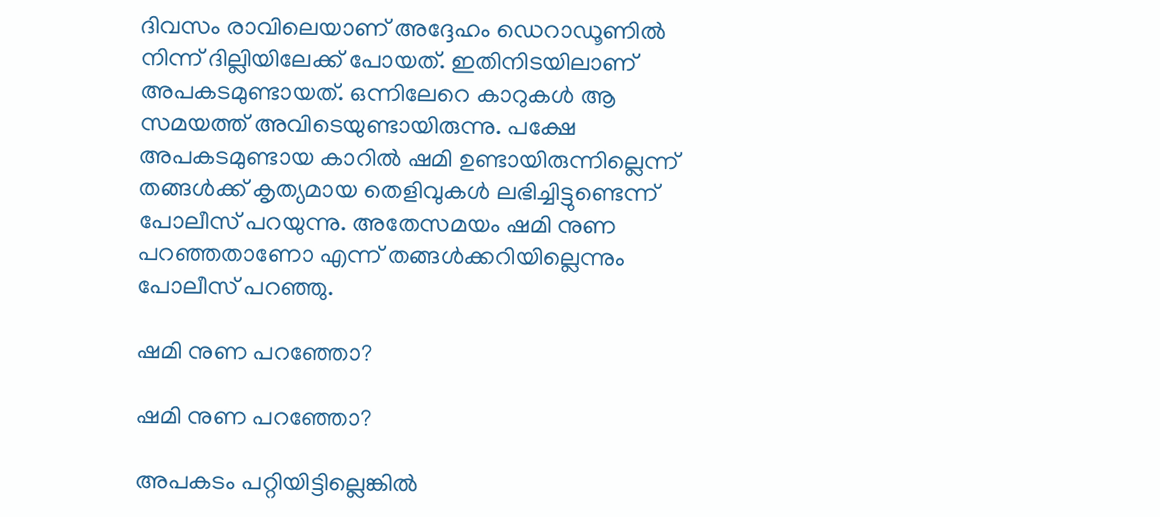ദിവസം രാവിലെയാണ് അദ്ദേഹം ഡെറാഡൂണില്‍ നിന്ന് ദില്ലിയിലേക്ക് പോയത്. ഇതിനിടയിലാണ് അപകടമുണ്ടായത്. ഒന്നിലേറെ കാറുകള്‍ ആ സമയത്ത് അവിടെയുണ്ടായിരുന്നു. പക്ഷേ അപകടമുണ്ടായ കാറില്‍ ഷമി ഉണ്ടായിരുന്നില്ലെന്ന് തങ്ങള്‍ക്ക് കൃത്യമായ തെളിവുകള്‍ ലഭിച്ചിട്ടുണ്ടെന്ന് പോലീസ് പറയുന്നു. അതേസമയം ഷമി നുണ പറഞ്ഞതാണോ എന്ന് തങ്ങള്‍ക്കറിയില്ലെന്നും പോലീസ് പറഞ്ഞു.

ഷമി നുണ പറഞ്ഞോ?

ഷമി നുണ പറഞ്ഞോ?

അപകടം പറ്റിയിട്ടില്ലെങ്കില്‍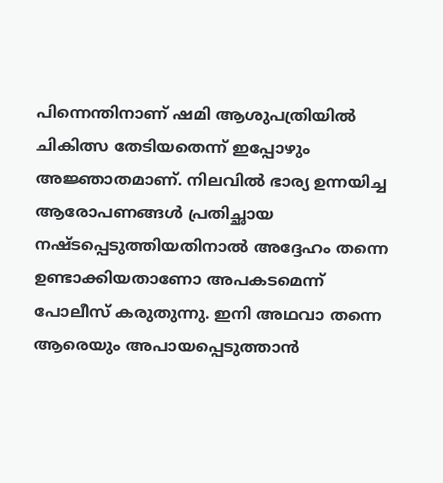പിന്നെന്തിനാണ് ഷമി ആശുപത്രിയില്‍ ചികിത്സ തേടിയതെന്ന് ഇപ്പോഴും അജ്ഞാതമാണ്. നിലവില്‍ ഭാര്യ ഉന്നയിച്ച ആരോപണങ്ങള്‍ പ്രതിച്ഛായ നഷ്ടപ്പെടുത്തിയതിനാല്‍ അദ്ദേഹം തന്നെ ഉണ്ടാക്കിയതാണോ അപകടമെന്ന് പോലീസ് കരുതുന്നു. ഇനി അഥവാ തന്നെ ആരെയും അപായപ്പെടുത്താന്‍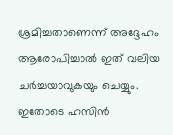ശ്രമിച്ചതാണെന്ന് അദ്ദേഹം ആരോപിച്ചാല്‍ ഇത് വലിയ ചര്‍ച്ചയാവുകയും ചെയ്യും. ഇതോടെ ഹസിന്‍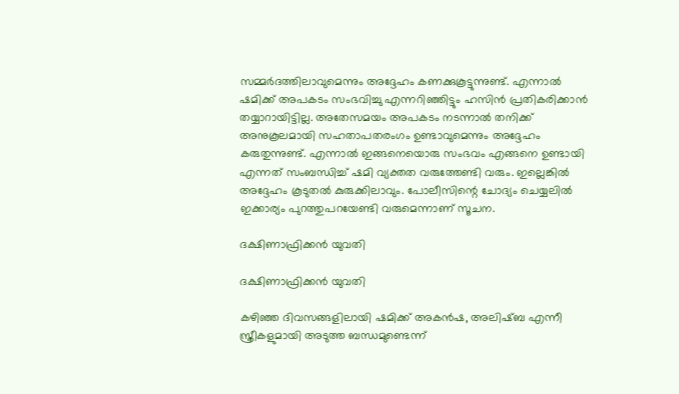സമ്മര്‍ദത്തിലാവുമെന്നും അദ്ദേഹം കണക്കുകൂട്ടുന്നുണ്ട്. എന്നാല്‍ ഷമിക്ക് അപകടം സംഭവിച്ചു എന്നറിഞ്ഞിട്ടും ഹസിന്‍ പ്രതികരിക്കാന്‍ തയ്യാറായിട്ടില്ല. അതേസമയം അപകടം നടന്നാല്‍ തനിക്ക് അനുകൂലമായി സഹതാപതരംഗം ഉണ്ടാവുമെന്നും അദ്ദേഹം കരുതുന്നുണ്ട്. എന്നാല്‍ ഇങ്ങനെയൊരു സംഭവം എങ്ങനെ ഉണ്ടായി എന്നത് സംബന്ധിച്ച് ഷമി വ്യക്തത വരുത്തേണ്ടി വരും. ഇല്ലെങ്കില്‍ അദ്ദേഹം കൂടുതല്‍ കുരുക്കിലാവും. പോലീസിന്റെ ചോദ്യം ചെയ്യലില്‍ ഇക്കാര്യം പുറത്തുപറയേണ്ടി വരുമെന്നാണ് സൂചന.

ദക്ഷിണാഫ്രിക്കന്‍ യുവതി

ദക്ഷിണാഫ്രിക്കന്‍ യുവതി

കഴിഞ്ഞ ദിവസങ്ങളിലായി ഷമിക്ക് അകന്‍ഷ, അലിഷ്ബ എന്നീ സ്ത്രീകളുമായി അടുത്ത ബന്ധമുണ്ടെന്ന്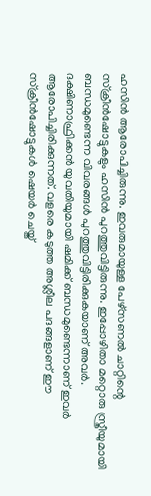ഹസിന്‍ ആരോപിച്ചിരുന്നു. ഇവരുമായുള്ള പേഴ്‌സണല്‍ ചാറ്റിന്റെ സ്‌ക്രീന്‍ഷോട്ടുകളും ഹസിന്‍ പുറത്തുവിട്ടിരുന്നു. ഇപ്പോഴിതാ മറ്റൊരു സ്ത്രീയുമായി ബന്ധമുണ്ടെന്ന വിവരങ്ങള്‍ പുറത്തുവിട്ടിരിക്കുകയാണ് അവര്‍. ദക്ഷിണാഫ്രിക്കന്‍ യുവതിയുമായി ഷമിക്ക് ബന്ധമുണ്ടെന്നാണ് ഇവര്‍ ആരോപിച്ചിരിക്കുന്നത്. വളരെ കടുത്ത അശ്ലീല പദങ്ങളാണ് ഈ സ്‌ക്രീന്‍ഷോട്ടുകള്‍ ഷെയര്‍ ചെയ്ത്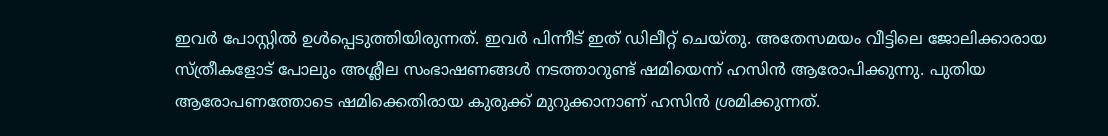ഇവര്‍ പോസ്റ്റില്‍ ഉള്‍പ്പെടുത്തിയിരുന്നത്. ഇവര്‍ പിന്നീട് ഇത് ഡിലീറ്റ് ചെയ്തു. അതേസമയം വീട്ടിലെ ജോലിക്കാരായ സ്ത്രീകളോട് പോലും അശ്ലീല സംഭാഷണങ്ങള്‍ നടത്താറുണ്ട് ഷമിയെന്ന് ഹസിന്‍ ആരോപിക്കുന്നു. പുതിയ ആരോപണത്തോടെ ഷമിക്കെതിരായ കുരുക്ക് മുറുക്കാനാണ് ഹസിന്‍ ശ്രമിക്കുന്നത്.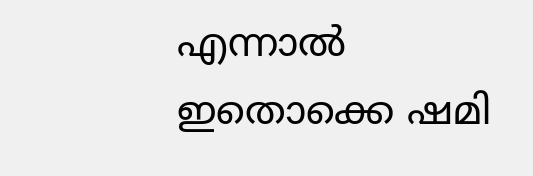എന്നാല്‍ ഇതൊക്കെ ഷമി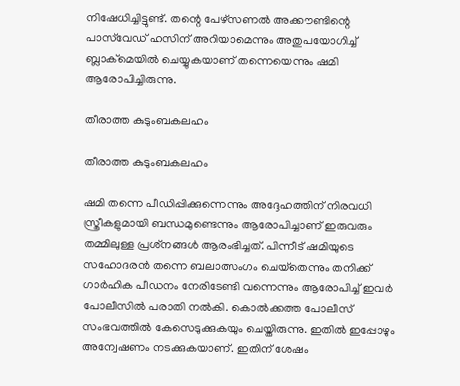നിഷേധിച്ചിട്ടുണ്ട്. തന്റെ പേഴ്‌സണല്‍ അക്കൗണ്ടിന്റെ പാസ്‌വേഡ് ഹസിന് അറിയാമെന്നും അതുപയോഗിച്ച് ബ്ലാക്‌മെയില്‍ ചെയ്യുകയാണ് തന്നെയെന്നും ഷമി ആരോപിച്ചിരുന്നു.

തീരാത്ത കുടുംബകലഹം

തീരാത്ത കുടുംബകലഹം

ഷമി തന്നെ പീഡിപ്പിക്കുന്നെന്നും അദ്ദേഹത്തിന് നിരവധി സ്ത്രീകളുമായി ബന്ധമുണ്ടെന്നും ആരോപിച്ചാണ് ഇരുവരും തമ്മിലുള്ള പ്രശ്‌നങ്ങള്‍ ആരംഭിച്ചത്. പിന്നീട് ഷമിയുടെ സഹോദരന്‍ തന്നെ ബലാത്സംഗം ചെയ്‌തെന്നും തനിക്ക് ഗാര്‍ഹിക പീഡനം നേരിടേണ്ടി വന്നെന്നും ആരോപിച്ച് ഇവര്‍ പോലീസില്‍ പരാതി നല്‍കി. കൊല്‍ക്കത്ത പോലീസ് സംഭവത്തില്‍ കേസെടുക്കുകയും ചെയ്തിരുന്നു. ഇതില്‍ ഇപ്പോഴും അന്വേഷണം നടക്കുകയാണ്. ഇതിന് ശേഷം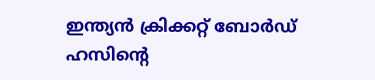ഇന്ത്യന്‍ ക്രിക്കറ്റ് ബോര്‍ഡ് ഹസിന്റെ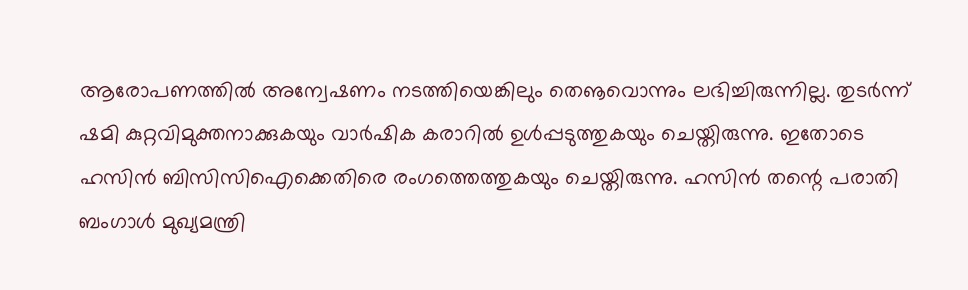ആരോപണത്തില്‍ അന്വേഷണം നടത്തിയെങ്കിലും തെൡവൊന്നും ലഭിച്ചിരുന്നില്ല. തുടര്‍ന്ന് ഷമി കുറ്റവിമുക്തനാക്കുകയും വാര്‍ഷിക കരാറില്‍ ഉള്‍പ്പടുത്തുകയും ചെയ്തിരുന്നു. ഇതോടെ ഹസിന്‍ ബിസിസിഐക്കെതിരെ രംഗത്തെത്തുകയും ചെയ്തിരുന്നു. ഹസിന്‍ തന്റെ പരാതി ബംഗാള്‍ മുഖ്യമന്ത്രി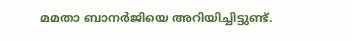മമതാ ബാനര്‍ജിയെ അറിയിച്ചിട്ടുണ്ട്.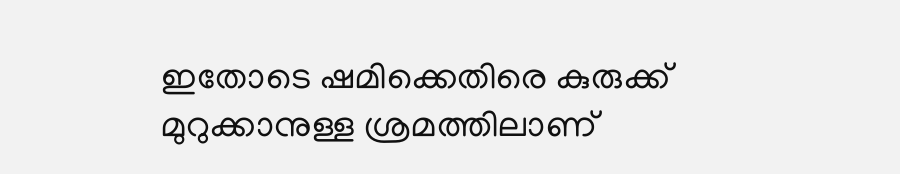ഇതോടെ ഷമിക്കെതിരെ കുരുക്ക് മുറുക്കാനുള്ള ശ്രമത്തിലാണ്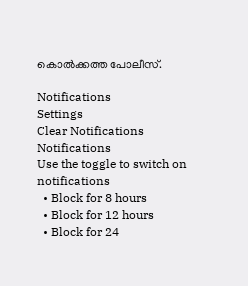കൊല്‍ക്കത്ത പോലീസ്.

Notifications
Settings
Clear Notifications
Notifications
Use the toggle to switch on notifications
  • Block for 8 hours
  • Block for 12 hours
  • Block for 24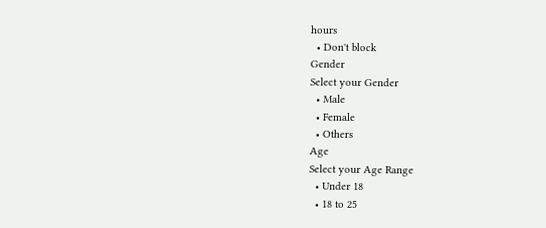hours
  • Don't block
Gender
Select your Gender
  • Male
  • Female
  • Others
Age
Select your Age Range
  • Under 18
  • 18 to 25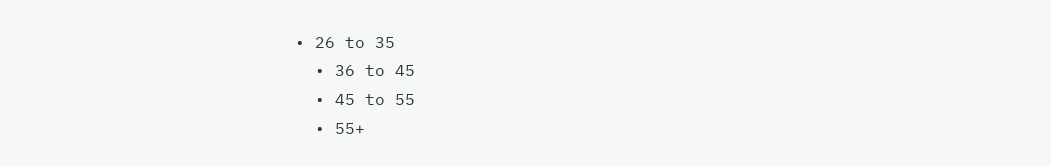• 26 to 35
  • 36 to 45
  • 45 to 55
  • 55+